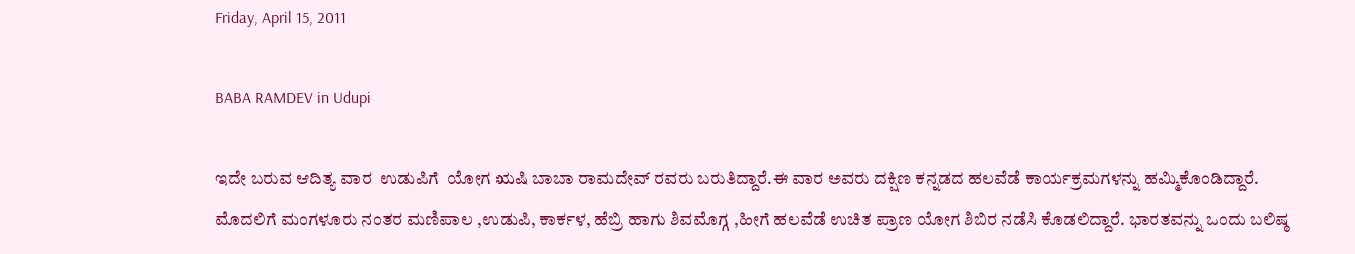Friday, April 15, 2011

BABA RAMDEV in Udupi

ಇದೇ ಬರುವ ಆದಿತ್ಯ ವಾರ  ಉಡುಪಿಗೆ  ಯೋಗ ಋಷಿ ಬಾಬಾ ರಾಮದೇವ್ ರವರು ಬರುತಿದ್ದಾರೆ.ಈ ವಾರ ಅವರು ದಕ್ಷಿಣ ಕನ್ನಡದ ಹಲವೆಡೆ ಕಾರ್ಯಕ್ರಮಗಳನ್ನು ಹಮ್ಮಿಕೊಂಡಿದ್ದಾರೆ. ಮೊದಲಿಗೆ ಮಂಗಳೂರು ನಂತರ ಮಣಿಪಾಲ ,ಉಡುಪಿ, ಕಾರ್ಕಳ, ಹೆಬ್ರಿ ಹಾಗು ಶಿವಮೊಗ್ಗ ,ಹೀಗೆ ಹಲವೆಡೆ ಉಚಿತ ಪ್ರಾಣ ಯೋಗ ಶಿಬಿರ ನಡೆಸಿ ಕೊಡಲಿದ್ದಾರೆ. ಭಾರತವನ್ನು ಒಂದು ಬಲಿಷ್ಠ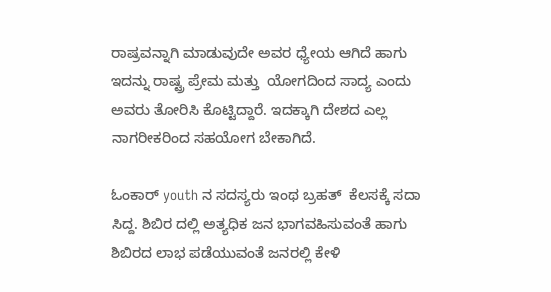ರಾಷ್ರವನ್ನಾಗಿ ಮಾಡುವುದೇ ಅವರ ಧ್ಯೇಯ ಆಗಿದೆ ಹಾಗು ಇದನ್ನು ರಾಷ್ಟ್ರ ಪ್ರೇಮ ಮತ್ತು  ಯೋಗದಿಂದ ಸಾದ್ಯ ಎಂದು ಅವರು ತೋರಿಸಿ ಕೊಟ್ಟಿದ್ದಾರೆ. ಇದಕ್ಕಾಗಿ ದೇಶದ ಎಲ್ಲ ನಾಗರೀಕರಿಂದ ಸಹಯೋಗ ಬೇಕಾಗಿದೆ.

ಓಂಕಾರ್ youth ನ ಸದಸ್ಯರು ಇಂಥ ಬ್ರಹತ್  ಕೆಲಸಕ್ಕೆ ಸದಾ ಸಿದ್ದ. ಶಿಬಿರ ದಲ್ಲಿ ಅತ್ಯಧಿಕ ಜನ ಭಾಗವಹಿಸುವಂತೆ ಹಾಗು ಶಿಬಿರದ ಲಾಭ ಪಡೆಯುವಂತೆ ಜನರಲ್ಲಿ ಕೇಳಿ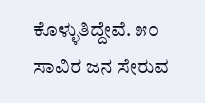ಕೊಳ್ಳುತಿದ್ದೇವೆ. ೫೦ ಸಾವಿರ ಜನ ಸೇರುವ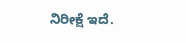ನಿರೀಕ್ಷೆ ಇದೆ.